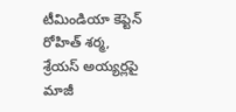టీమిండియా కెప్టెన్ రోహిత్ శర్మ, శ్రేయస్ అయ్యర్లపై మాజీ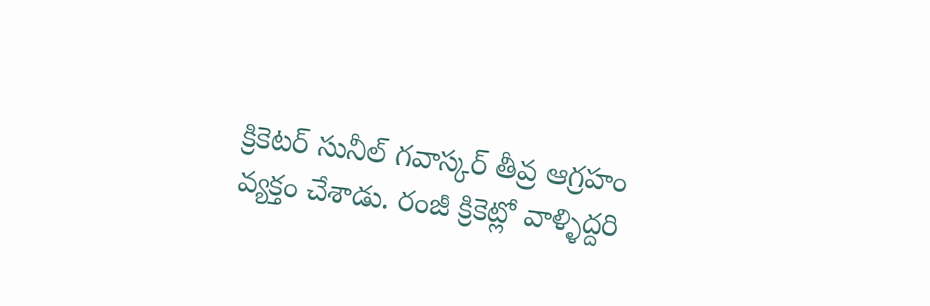క్రికెటర్ సునీల్ గవాస్కర్ తీవ్ర ఆగ్రహం వ్యక్తం చేశాడు. రంజీ క్రికెట్లో వాళ్ళిద్దరి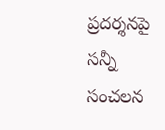ప్రదర్శనపై సన్నీ సంచలన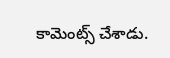కామెంట్స్ చేశాడు.